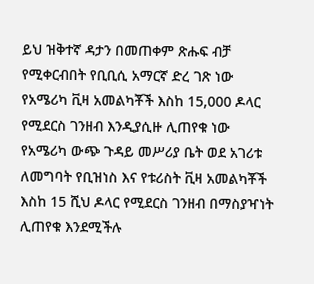ይህ ዝቅተኛ ዳታን በመጠቀም ጽሑፍ ብቻ የሚቀርብበት የቢቢሲ አማርኛ ድረ ገጽ ነው
የአሜሪካ ቪዛ አመልካቾች እስከ 15,000 ዶላር የሚደርስ ገንዘብ እንዲያሲዙ ሊጠየቁ ነው
የአሜሪካ ውጭ ጉዳይ መሥሪያ ቤት ወደ አገሪቱ ለመግባት የቢዝነስ እና የቱሪስት ቪዛ አመልካቾች እስከ 15 ሺህ ዶላር የሚደርስ ገንዘብ በማስያዣነት ሊጠየቁ እንደሚችሉ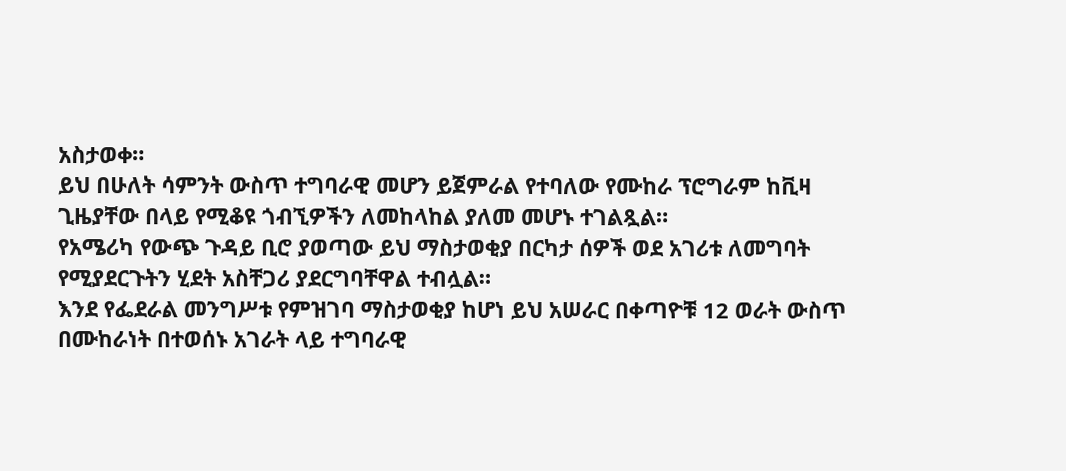አስታወቀ።
ይህ በሁለት ሳምንት ውስጥ ተግባራዊ መሆን ይጀምራል የተባለው የሙከራ ፕሮግራም ከቪዛ ጊዜያቸው በላይ የሚቆዩ ጎብኚዎችን ለመከላከል ያለመ መሆኑ ተገልጿል።
የአሜሪካ የውጭ ጉዳይ ቢሮ ያወጣው ይህ ማስታወቂያ በርካታ ሰዎች ወደ አገሪቱ ለመግባት የሚያደርጉትን ሂደት አስቸጋሪ ያደርግባቸዋል ተብሏል።
እንደ የፌደራል መንግሥቱ የምዝገባ ማስታወቂያ ከሆነ ይህ አሠራር በቀጣዮቹ 12 ወራት ውስጥ በሙከራነት በተወሰኑ አገራት ላይ ተግባራዊ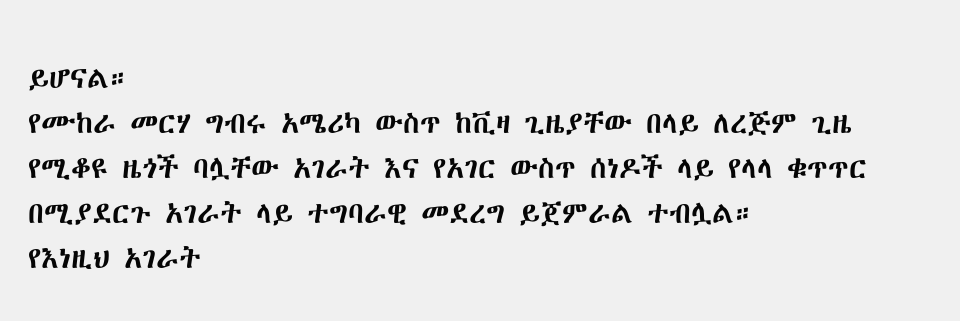ይሆናል።
የሙከራ መርሃ ግብሩ አሜሪካ ውስጥ ከቪዛ ጊዜያቸው በላይ ለረጅም ጊዜ የሚቆዩ ዜጎች ባሏቸው አገራት እና የአገር ውስጥ ሰነዶች ላይ የላላ ቁጥጥር በሚያደርጉ አገራት ላይ ተግባራዊ መደረግ ይጀምራል ተብሏል።
የእነዚህ አገራት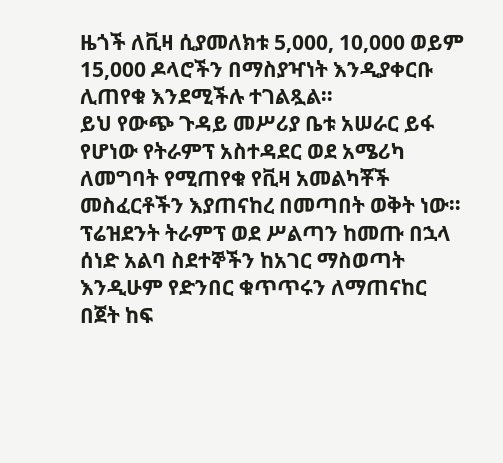ዜጎች ለቪዛ ሲያመለክቱ 5,000, 10,000 ወይም 15,000 ዶላሮችን በማስያዣነት እንዲያቀርቡ ሊጠየቁ እንደሚችሉ ተገልጿል።
ይህ የውጭ ጉዳይ መሥሪያ ቤቱ አሠራር ይፋ የሆነው የትራምፕ አስተዳደር ወደ አሜሪካ ለመግባት የሚጠየቁ የቪዛ አመልካቾች መስፈርቶችን እያጠናከረ በመጣበት ወቅት ነው።
ፕሬዝደንት ትራምፕ ወደ ሥልጣን ከመጡ በኋላ ሰነድ አልባ ስደተኞችን ከአገር ማስወጣት እንዲሁም የድንበር ቁጥጥሩን ለማጠናከር በጀት ከፍ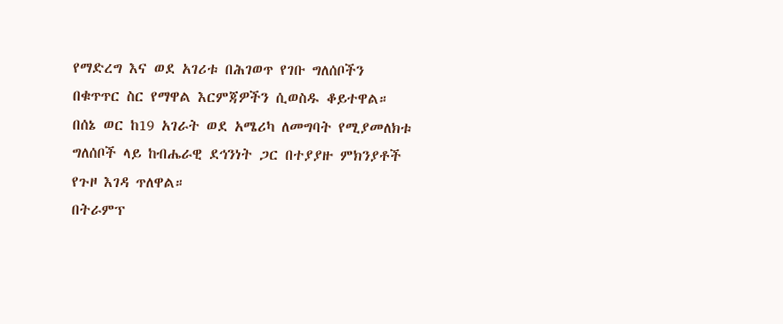የማድረግ እና ወደ አገሪቱ በሕገወጥ የገቡ ግለሰቦችን በቁጥጥር ስር የማዋል እርምጃዎችን ሲወስዱ ቆይተዋል።
በሰኔ ወር ከ19 አገራት ወደ አሜሪካ ለመግባት የሚያመለክቱ ግለሰቦች ላይ ከብሔራዊ ደኅንነት ጋር በተያያዙ ምክንያቶች የጉዞ እገዳ ጥለዋል።
በትራምፕ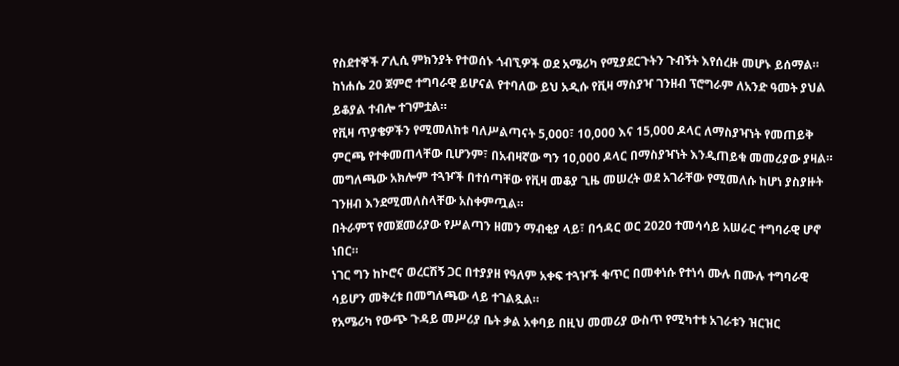የስደተኞች ፖሊሲ ምክንያት የተወሰኑ ጎብኚዎች ወደ አሜሪካ የሚያደርጉትን ጉብኝት እየሰረዙ መሆኑ ይሰማል።
ከነሐሴ 20 ጀምሮ ተግባራዊ ይሆናል የተባለው ይህ አዲሱ የቪዛ ማስያዣ ገንዘብ ፕሮግራም ለአንድ ዓመት ያህል ይቆያል ተብሎ ተገምቷል።
የቪዛ ጥያቄዎችን የሚመለከቱ ባለሥልጣናት 5,000፣ 10,000 እና 15,000 ዶላር ለማስያዣነት የመጠይቅ ምርጫ የተቀመጠላቸው ቢሆንም፣ በአብዛኛው ግን 10,000 ዶላር በማስያዣነት እንዲጠይቁ መመሪያው ያዛል።
መግለጫው አክሎም ተጓዦች በተሰጣቸው የቪዛ መቆያ ጊዜ መሠረት ወደ አገራቸው የሚመለሱ ከሆነ ያስያዙት ገንዘብ እንደሚመለስላቸው አስቀምጧል።
በትራምፕ የመጀመሪያው የሥልጣን ዘመን ማብቂያ ላይ፣ በኅዳር ወር 2020 ተመሳሳይ አሠራር ተግባራዊ ሆኖ ነበር።
ነገር ግን ከኮሮና ወረርሽኝ ጋር በተያያዘ የዓለም አቀፍ ተጓዦች ቁጥር በመቀነሱ የተነሳ ሙሉ በሙሉ ተግባራዊ ሳይሆን መቅረቱ በመግለጫው ላይ ተገልጿል።
የአሜሪካ የውጭ ጉዳይ መሥሪያ ቤት ቃል አቀባይ በዚህ መመሪያ ውስጥ የሚካተቱ አገራቱን ዝርዝር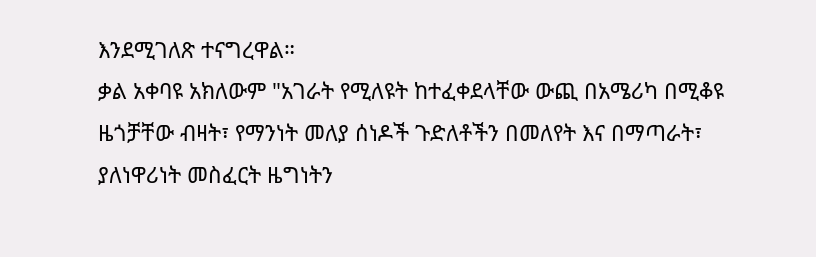እንደሚገለጽ ተናግረዋል።
ቃል አቀባዩ አክለውም "አገራት የሚለዩት ከተፈቀደላቸው ውጪ በአሜሪካ በሚቆዩ ዜጎቻቸው ብዛት፣ የማንነት መለያ ሰነዶች ጉድለቶችን በመለየት እና በማጣራት፣ ያለነዋሪነት መስፈርት ዜግነትን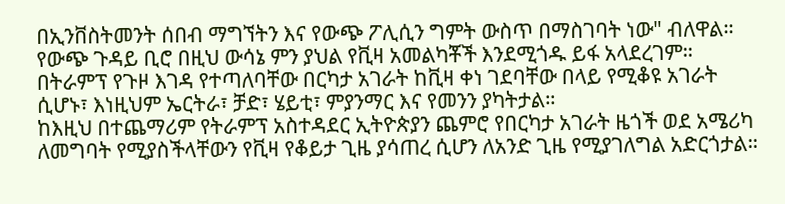በኢንቨስትመንት ሰበብ ማግኘትን እና የውጭ ፖሊሲን ግምት ውስጥ በማስገባት ነው" ብለዋል።
የውጭ ጉዳይ ቢሮ በዚህ ውሳኔ ምን ያህል የቪዛ አመልካቾች እንደሚጎዱ ይፋ አላደረገም።
በትራምፕ የጉዞ እገዳ የተጣለባቸው በርካታ አገራት ከቪዛ ቀነ ገደባቸው በላይ የሚቆዩ አገራት ሲሆኑ፣ እነዚህም ኤርትራ፣ ቻድ፣ ሄይቲ፣ ምያንማር እና የመንን ያካትታል።
ከእዚህ በተጨማሪም የትራምፕ አስተዳደር ኢትዮጵያን ጨምሮ የበርካታ አገራት ዜጎች ወደ አሜሪካ ለመግባት የሚያስችላቸውን የቪዛ የቆይታ ጊዜ ያሳጠረ ሲሆን ለአንድ ጊዜ የሚያገለግል አድርጎታል።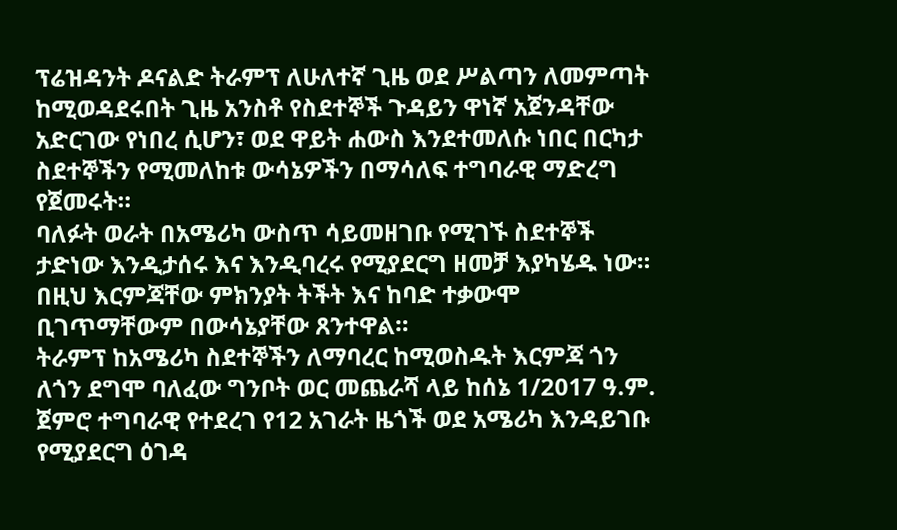ፕሬዝዳንት ዶናልድ ትራምፕ ለሁለተኛ ጊዜ ወደ ሥልጣን ለመምጣት ከሚወዳደሩበት ጊዜ አንስቶ የስደተኞች ጉዳይን ዋነኛ አጀንዳቸው አድርገው የነበረ ሲሆን፣ ወደ ዋይት ሐውስ እንደተመለሱ ነበር በርካታ ስደተኞችን የሚመለከቱ ውሳኔዎችን በማሳለፍ ተግባራዊ ማድረግ የጀመሩት።
ባለፉት ወራት በአሜሪካ ውስጥ ሳይመዘገቡ የሚገኙ ስደተኞች ታድነው እንዲታሰሩ እና እንዲባረሩ የሚያደርግ ዘመቻ እያካሄዱ ነው። በዚህ እርምጃቸው ምክንያት ትችት እና ከባድ ተቃውሞ ቢገጥማቸውም በውሳኔያቸው ጸንተዋል።
ትራምፕ ከአሜሪካ ስደተኞችን ለማባረር ከሚወስዱት እርምጃ ጎን ለጎን ደግሞ ባለፈው ግንቦት ወር መጨራሻ ላይ ከሰኔ 1/2017 ዓ.ም. ጀምሮ ተግባራዊ የተደረገ የ12 አገራት ዜጎች ወደ አሜሪካ እንዳይገቡ የሚያደርግ ዕገዳ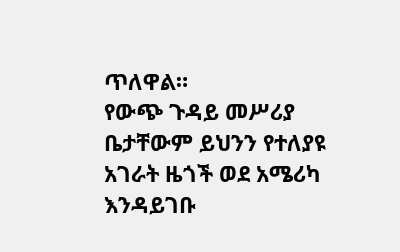ጥለዋል።
የውጭ ጉዳይ መሥሪያ ቤታቸውም ይህንን የተለያዩ አገራት ዜጎች ወደ አሜሪካ እንዳይገቡ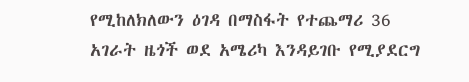የሚከለክለውን ዕገዳ በማስፋት የተጨማሪ 36 አገራት ዜጎች ወደ አሜሪካ እንዳይገቡ የሚያደርግ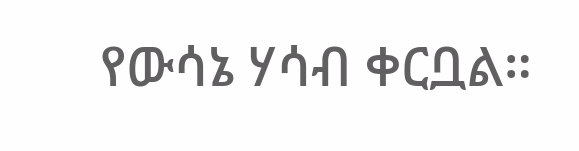የውሳኔ ሃሳብ ቀርቧል።